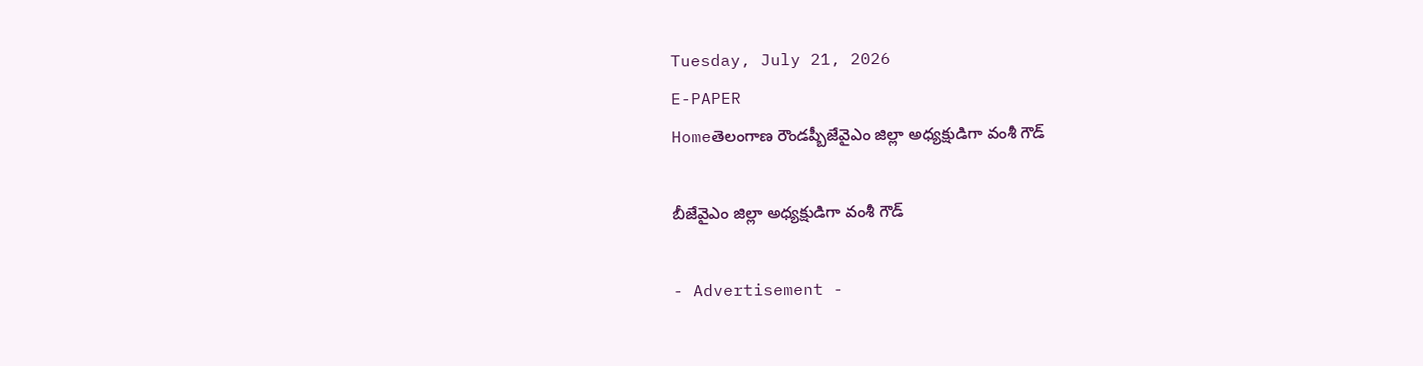Tuesday, July 21, 2026
E-PAPER
Homeతెలంగాణ రౌండప్బీజేవైఎం జిల్లా అధ్యక్షుడిగా వంశీ గౌడ్

బీజేవైఎం జిల్లా అధ్యక్షుడిగా వంశీ గౌడ్

- Advertisement -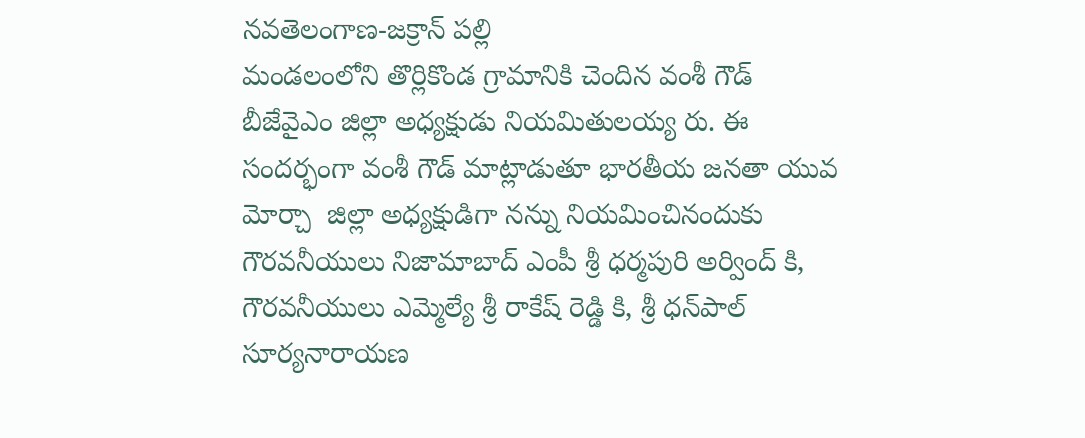నవతెలంగాణ-జక్రాన్ పల్లి
మండలంలోని తొర్లికొండ గ్రామానికి చెందిన వంశీ గౌడ్ బీజేవైఎం జిల్లా అధ్యక్షుడు నియమితులయ్య రు. ఈ సందర్భంగా వంశీ గౌడ్ మాట్లాడుతూ భారతీయ జనతా యువ మోర్చా  జిల్లా అధ్యక్షుడిగా నన్ను నియమించినందుకు గౌరవనీయులు నిజామాబాద్ ఎంపీ శ్రీ ధర్మపురి అర్వింద్ కి, గౌరవనీయులు ఎమ్మెల్యే శ్రీ రాకేష్ రెడ్డి కి, శ్రీ ధన్‌పాల్ సూర్యనారాయణ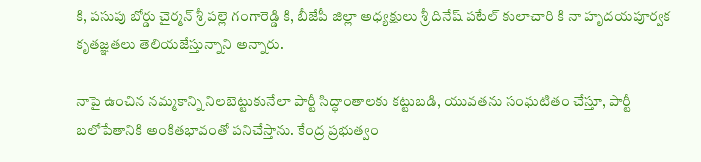కి, పసుపు బోర్డు చైర్మన్ శ్రీ పల్లె గంగారెడ్డి కి, బీజేపీ జిల్లా అధ్యక్షులు శ్రీ దినేష్ పటేల్ కులాచారి కి నా హృదయపూర్వక కృతజ్ఞతలు తెలియజేస్తున్నాని అన్నారు.

నాపై ఉంచిన నమ్మకాన్ని నిలబెట్టుకునేలా పార్టీ సిద్ధాంతాలకు కట్టుబడి, యువతను సంఘటితం చేస్తూ, పార్టీ బలోపేతానికి అంకితభావంతో పనిచేస్తాను. కేంద్ర ప్రభుత్వం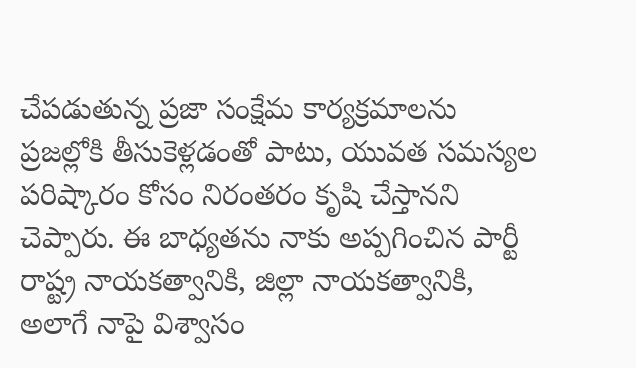చేపడుతున్న ప్రజా సంక్షేమ కార్యక్రమాలను ప్రజల్లోకి తీసుకెళ్లడంతో పాటు, యువత సమస్యల పరిష్కారం కోసం నిరంతరం కృషి చేస్తానని చెప్పారు. ఈ బాధ్యతను నాకు అప్పగించిన పార్టీ రాష్ట్ర నాయకత్వానికి, జిల్లా నాయకత్వానికి, అలాగే నాపై విశ్వాసం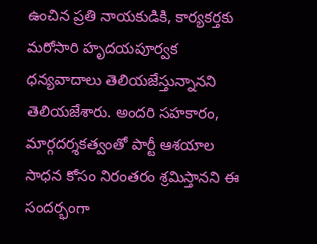ఉంచిన ప్రతి నాయకుడికి, కార్యకర్తకు మరోసారి హృదయపూర్వక ధన్యవాదాలు తెలియజేస్తున్నానని తెలియజేశారు. అందరి సహకారం, మార్గదర్శకత్వంతో పార్టీ ఆశయాల సాధన కోసం నిరంతరం శ్రమిస్తానని ఈ సందర్భంగా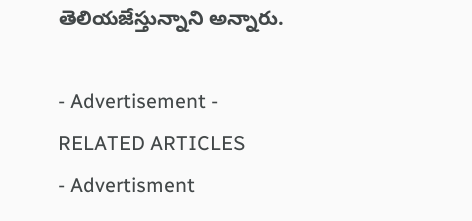తెలియజేస్తున్నాని అన్నారు.

- Advertisement -
RELATED ARTICLES
- Advertisment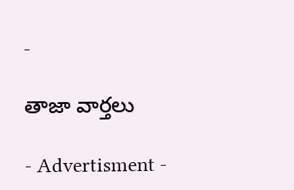-

తాజా వార్తలు

- Advertisment -